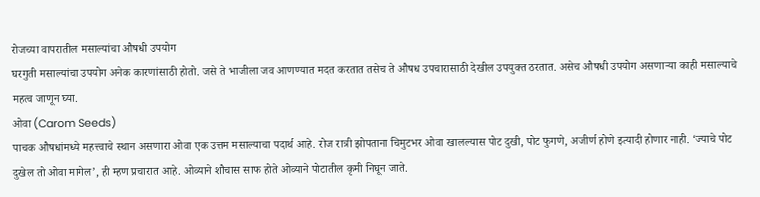रोजच्या वापरातील मसाल्यांचा औषधी उपयोग
घरगुती मसाल्यांचा उपयोग अनेक कारणांसाठी होतो. जसे ते भाजीला जव आणण्यात मदत करतात तसेच ते औषध उपचारासाठी देखील उपयुक्त ठरतात. असेच औषधी उपयोग असणाऱ्या काही मसाल्याचे महत्व जाणून घ्या.
ओवा (Carom Seeds)
पाचक औषधांमध्ये महत्त्वाचे स्थान असणारा ओवा एक उत्तम मसाल्याचा पदार्थ आहे. रोज रात्री झोपताना चिमुटभर ओवा खालल्यास पोट दुखी, पोट फुगणे, अजीर्ण होणे इत्यादी होणार नाही. ‘ज्याचे पोट दुखेल तो ओवा मागेल’, ही म्हण प्रचारात आहे. ओव्याने शौचास साफ होते ओव्याने पोटातील कृमी निघून जाते.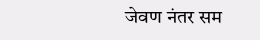जेवण नंतर सम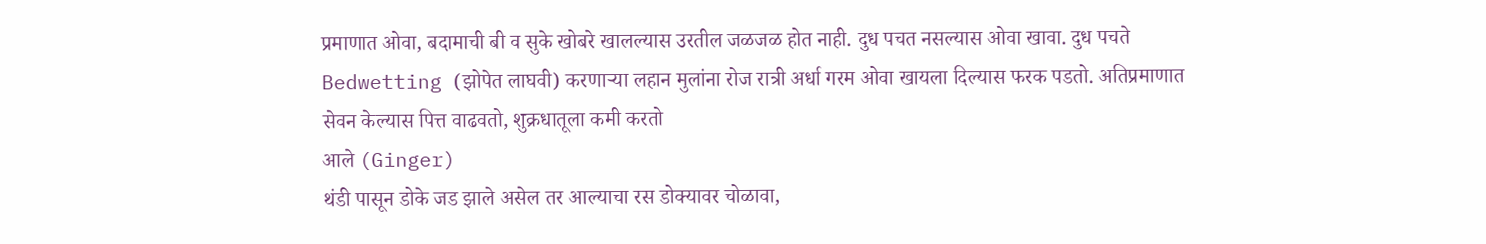प्रमाणात ओवा, बदामाची बी व सुके खोबरे खालल्यास उरतील जळजळ होत नाही. दुध पचत नसल्यास ओवा खावा. दुध पचते Bedwetting (झोपेत लाघवी) करणाऱ्या लहान मुलांना रोज रात्री अर्धा गरम ओवा खायला दिल्यास फरक पडतो. अतिप्रमाणात सेवन केल्यास पित्त वाढवतो, शुक्रधातूला कमी करतो
आले (Ginger)
थंडी पासून डोके जड झाले असेल तर आल्याचा रस डोक्यावर चोळावा,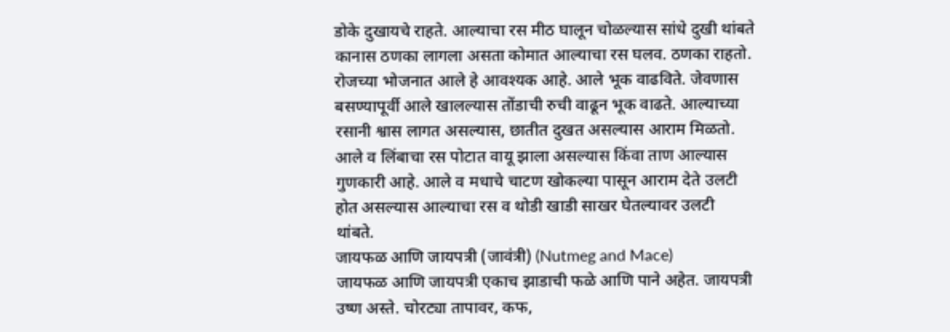डोके दुखायचे राहते. आल्याचा रस मीठ घालून चोळल्यास सांधे दुखी थांबते कानास ठणका लागला असता कोमात आल्याचा रस घलव. ठणका राहतो. रोजच्या भोजनात आले हे आवश्यक आहे. आले भूक वाढविते. जेवणास बसण्यापूर्वी आले खालल्यास तोंडाची रुची वाढून भूक वाढते. आल्याच्या रसानी श्वास लागत असल्यास, छातीत दुखत असल्यास आराम मिळतो. आले व लिंबाचा रस पोटात वायू झाला असल्यास किंवा ताण आल्यास गुणकारी आहे. आले व मधाचे चाटण खोकल्या पासून आराम देते उलटी होत असल्यास आल्याचा रस व थोडी खाडी साखर घेतल्यावर उलटी थांबते.
जायफळ आणि जायपत्री (जावंत्री) (Nutmeg and Mace)
जायफळ आणि जायपत्री एकाच झाडाची फळे आणि पाने अहेत. जायपत्री उष्ण अस्ते. चोरट्या तापावर, कफ,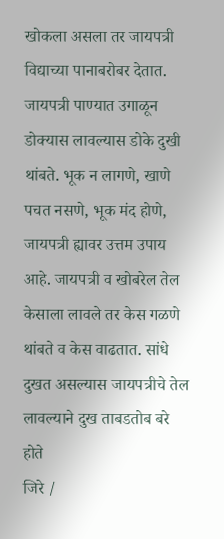खोकला असला तर जायपत्री विद्याच्या पानाबरोबर देतात. जायपत्री पाण्यात उगाळून डोक्यास लावल्यास डोके दुखी थांबते. भूक न लागणे, खाणे पचत नसणे, भूक मंद होणे, जायपत्री ह्यावर उत्तम उपाय आहे. जायपत्री व खोबरेल तेल केसाला लावले तर केस गळणे थांबते व केस वाढतात. सांधे दुखत असल्यास जायपत्रीचे तेल लावल्याने दुख ताबडतोब बरे होते
जिरे /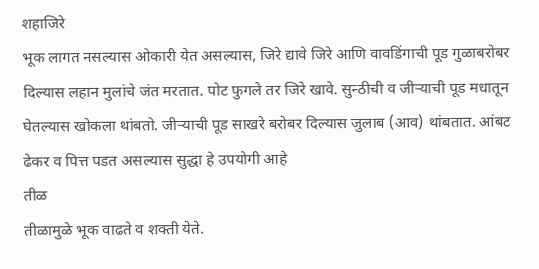शहाजिरे
भूक लागत नसल्यास ओकारी येत असल्यास, जिरे द्यावे जिरे आणि वावडिंगाची पूड गुळाबरोबर दिल्यास लहान मुलांचे जंत मरतात. पोट फुगले तर जिरे खावे. सुन्ठीची व जीऱ्याची पूड मधातून घेतल्यास खोकला थांबतो. जीऱ्याची पूड साखरे बरोबर दिल्यास जुलाब (आव) थांबतात. आंबट ढेकर व पित्त पडत असल्यास सुद्धा हे उपयोगी आहे
तीळ
तीळामुळे भूक वाढते व शक्ती येते.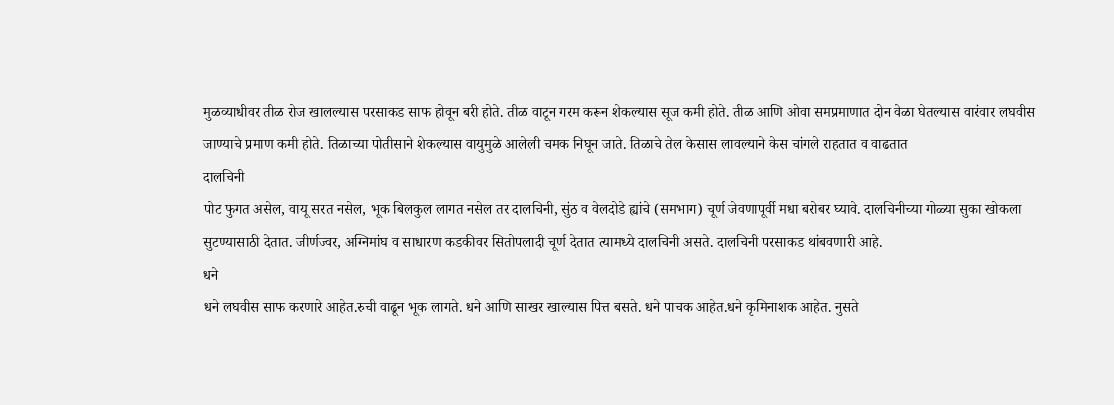मुळव्याधीवर तीळ रोज खालल्यास परसाकड साफ होवून बरी होते. तीळ वाटून गरम करून शेकल्यास सूज कमी होते. तीळ आणि ओवा समप्रमाणात दोन वेळा घेतल्यास वारंवार लघवीस जाण्याचे प्रमाण कमी होते. तिळाच्या पोतीसाने शेकल्यास वायुमुळे आलेली चमक निघून जाते. तिळाचे तेल केसास लावल्याने केस चांगले राहतात व वाढतात
दालचिनी
पोट फुगत असेल, वायू सरत नसेल, भूक बिलकुल लागत नसेल तर दालचिनी, सुंठ व वेलदोडे ह्यांचे (समभाग) चूर्ण जेवणापूर्वी मधा बरोबर घ्यावे. दालचिनीच्या गोळ्या सुका खोकला सुटण्यासाठी देतात. जीर्णज्वर, अग्निमांघ व साधारण कडकीवर सितोपलादी चूर्ण देतात त्यामध्ये दालचिनी असते. दालचिनी परसाकड थांबवणारी आहे.
धने
धने लघवीस साफ करणारे आहेत.रुची वाढून भूक लागते. धने आणि साखर खाल्यास पित्त बसते. धने पाचक आहेत.धने कृमिनाशक आहेत. नुसते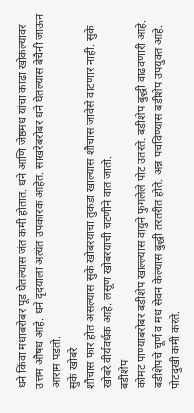धने किंवा मधाबरोबर पूड घेतल्यास जंत कमी होतात. धने आणि जेष्ठमध यांचा काढा खोकल्यावर उत्तम औषध आहे. धने दृदयाला अत्यंत उपकारक आहेत. साखरेबरोबर धने घेतल्यास बेचैनी जाऊन आराम पडतो.
सुके खोबरे
शौचास फार होत असल्यास सुके खोबरयाचा तुकडा खाल्यास शौचास जावेसे वाटणार नाही. सुके खोबरे वीर्यवर्धक आहे. लसूण खोबरयाची चटणीने वात जातो.
बडीशेप
कोमट पाण्याबरोबर बडीशेप खाल्ल्यास वायुने फुगलेले पोट उतरते. बडीशेप बुद्धी वाढवणारी आहे. बडीशेपचे चूर्ण व मध सेवन केल्यास बुद्धी तरतरीत होते. अन्न पचविण्यास बडीशेप उपयुक्त आहे. पोटदुखी कमी करते.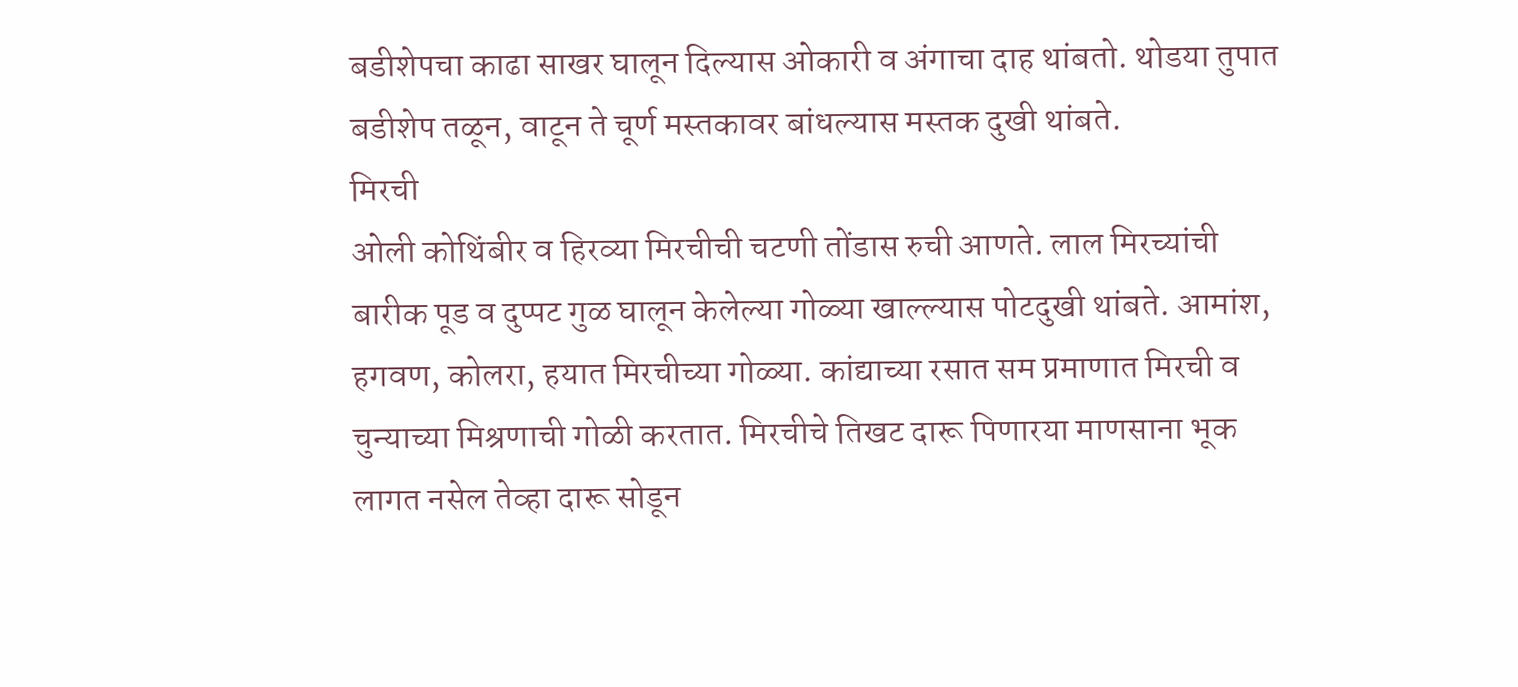बडीशेपचा काढा साखर घालून दिल्यास ओकारी व अंगाचा दाह थांबतो. थोडया तुपात बडीशेप तळून, वाटून ते चूर्ण मस्तकावर बांधल्यास मस्तक दुखी थांबते.
मिरची
ओली कोथिंबीर व हिरव्या मिरचीची चटणी तोंडास रुची आणते. लाल मिरच्यांची बारीक पूड व दुप्पट गुळ घालून केलेल्या गोळ्या खाल्ल्यास पोटदुखी थांबते. आमांश, हगवण, कोलरा, हयात मिरचीच्या गोळ्या. कांद्याच्या रसात सम प्रमाणात मिरची व चुन्याच्या मिश्रणाची गोळी करतात. मिरचीचे तिखट दारू पिणारया माणसाना भूक लागत नसेल तेव्हा दारू सोडून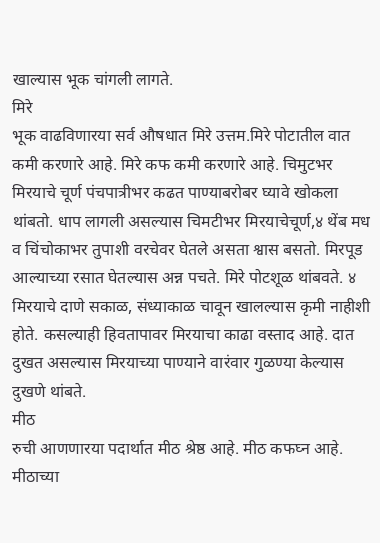खाल्यास भूक चांगली लागते.
मिरे
भूक वाढविणारया सर्व औषधात मिरे उत्तम.मिरे पोटातील वात कमी करणारे आहे. मिरे कफ कमी करणारे आहे. चिमुटभर मिरयाचे चूर्ण पंचपात्रीभर कढत पाण्याबरोबर घ्यावे खोकला थांबतो. धाप लागली असल्यास चिमटीभर मिरयाचेचूर्ण,४ थेंब मध व चिंचोकाभर तुपाशी वरचेवर घेतले असता श्वास बसतो. मिरपूड आल्याच्या रसात घेतल्यास अन्न पचते. मिरे पोटशूळ थांबवते. ४ मिरयाचे दाणे सकाळ, संध्याकाळ चावून खालल्यास कृमी नाहीशी होते. कसल्याही हिवतापावर मिरयाचा काढा वस्ताद आहे. दात दुखत असल्यास मिरयाच्या पाण्याने वारंवार गुळण्या केल्यास दुखणे थांबते.
मीठ
रुची आणणारया पदार्थात मीठ श्रेष्ठ आहे. मीठ कफघ्न आहे. मीठाच्या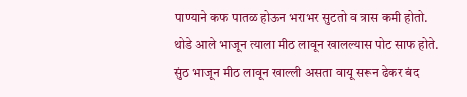पाण्याने कफ पातळ होऊन भराभर सुटतो व त्रास कमी होतो. थोडे आले भाजून त्याला मीठ लावून खालल्यास पोट साफ होते. सुंठ भाजून मीठ लावून खाल्ली असता वायू सरून ढेकर बंद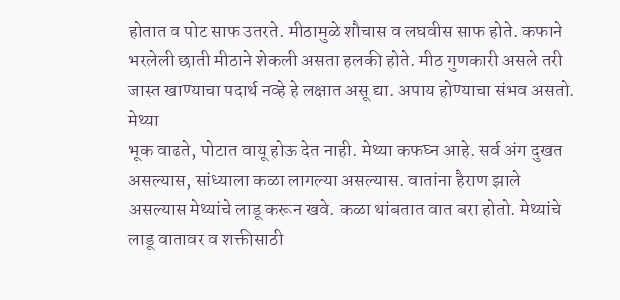होतात व पोट साफ उतरते. मीठामुळे शौचास व लघवीस साफ होते. कफाने भरलेली छाती मीठाने शेकली असता हलकी होते. मीठ गुणकारी असले तरी जास्त खाण्याचा पदार्थ नव्हे हे लक्षात असू द्या. अपाय होण्याचा संभव असतो.
मेथ्या
भूक वाढते, पोटात वायू होऊ देत नाही. मेथ्या कफघ्न आहे. सर्व अंग दुखत असल्यास, सांध्याला कळा लागल्या असल्यास. वातांना हैराण झाले असल्यास मेथ्यांचे लाडू करून खवे. कळा थांबतात वात बरा होतो. मेथ्यांचे लाडू वातावर व शक्तीसाठी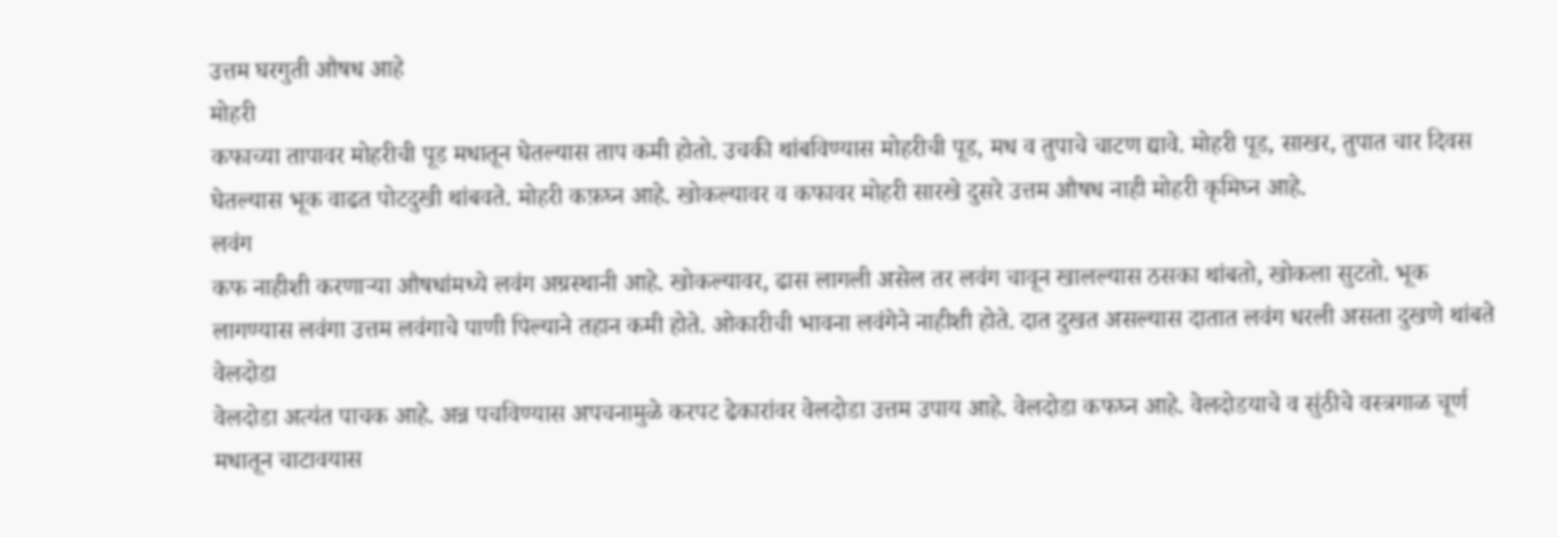उत्तम घरगुती औषध आहे
मोहरी
कफाच्या तापावर मोहरीची पूड मधातून घेतल्यास ताप कमी होतो. उचकी थांबविण्यास मोहरीची पूड, मध व तुपाचे चाटण द्यावे. मोहरी पूड, साखर, तुपात चार दिवस घेतल्यास भूक वाढत पोटदुखी थांबवते. मोहरी कफ़घ्न आहे. खोकल्यावर व कफावर मोहरी सारखे दुसरे उत्तम औषध नाही मोहरी कृमिघ्न आहे.
लवंग
कफ नाहीशी करणाऱ्या औषधांमध्ये लवंग अग्रस्थानी आहे. खोकल्यावर, ढास लागली असेल तर लवंग चावून खालल्यास ठसका थांबतो, खोकला सुटतो. भूक लागण्यास लवंगा उत्तम लवंगाचे पाणी पिल्याने तहान कमी होते. ओकारीची भावना लवंगेने नाहीशी होते. दात दुखत असल्यास दातात लवंग धरली असता दुखणे थांबते
वेलदोडा
वेलदोडा अत्यंत पाचक आहे. अन्न पचविण्यास अपचनामुळे करपट ढेकारांवर वेलदोडा उत्तम उपाय आहे. वेलदोडा कफघ्न आहे. वेलदोडयाचे व सुंठीचे वस्त्रगाळ चूर्ण मधातून चाटावयास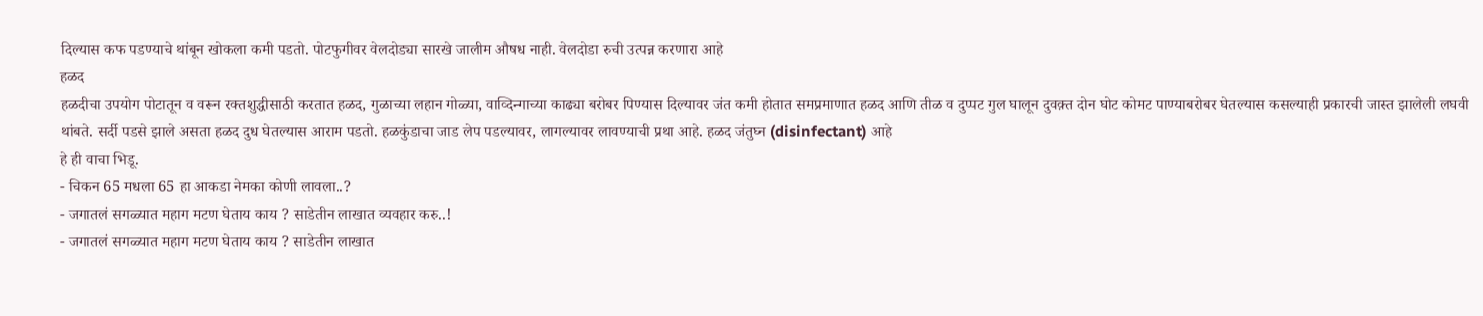दिल्यास कफ पडण्याचे थांबून खोकला कमी पडतो. पोटफुगीवर वेलदोड्या सारखे जालीम औषध नाही. वेलदोडा रुची उत्पन्न करणारा आहे
हळद
हळदीचा उपयोग पोटातून व वरून रक्तशुद्धीसाठी करतात हळद, गुळाच्या लहान गोळ्या, वाव्दिन्गाच्या काढ्या बरोबर पिण्यास दिल्यावर जंत कमी होतात समप्रमाणात हळद आणि तीळ व दुप्पट गुल घालून दुवक़्त दोन घोट कोमट पाण्याबरोबर घेतल्यास कसल्याही प्रकारची जास्त झालेली लघवी थांबते. सर्दी पडसे झाले असता हळद दुध घेतल्यास आराम पडतो. हळकुंडाचा जाड लेप पडल्यावर, लागल्यावर लावण्याची प्रथा आहे. हळद जंतुघ्न (disinfectant) आहे
हे ही वाचा भिडू.
- चिकन 65 मधला 65 हा आकडा नेमका कोणी लावला..?
- जगातलं सगळ्यात महाग मटण घेताय काय ? साडेतीन लाखात व्यवहार करु..!
- जगातलं सगळ्यात महाग मटण घेताय काय ? साडेतीन लाखात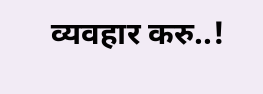व्यवहार करु..!